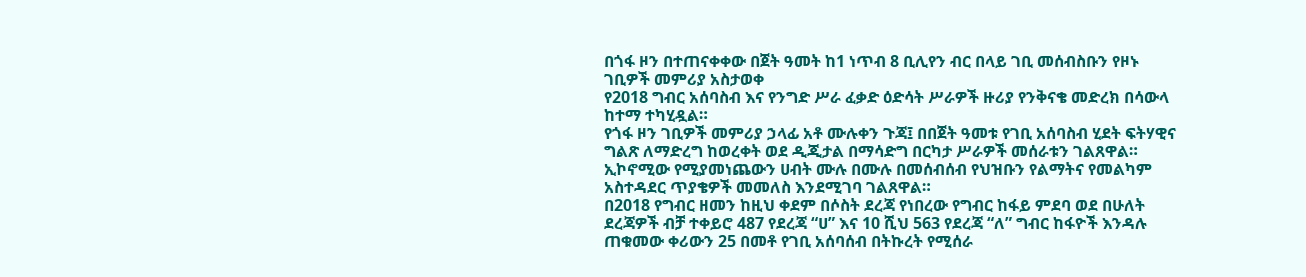በጎፋ ዞን በተጠናቀቀው በጀት ዓመት ከ1 ነጥብ 8 ቢሊየን ብር በላይ ገቢ መሰብስቡን የዞኑ ገቢዎች መምሪያ አስታወቀ
የ2018 ግብር አሰባስብ እና የንግድ ሥራ ፈቃድ ዕድሳት ሥራዎች ዙሪያ የንቅናቄ መድረክ በሳውላ ከተማ ተካሂዷል።
የጎፋ ዞን ገቢዎች መምሪያ ኃላፊ አቶ ሙሉቀን ጉጃ፤ በበጀት ዓመቱ የገቢ አሰባስብ ሂደት ፍትሃዊና ግልጽ ለማድረግ ከወረቀት ወደ ዲጂታል በማሳድግ በርካታ ሥራዎች መሰራቱን ገልጸዋል።
ኢኮኖሚው የሚያመነጨውን ሀብት ሙሉ በሙሉ በመሰብሰብ የህዝቡን የልማትና የመልካም አስተዳደር ጥያቄዎች መመለስ እንደሚገባ ገልጸዋል።
በ2018 የግብር ዘመን ከዚህ ቀደም በሶስት ደረጃ የነበረው የግብር ከፋይ ምደባ ወደ በሁለት ደረጃዎች ብቻ ተቀይሮ 487 የደረጃ “ሀ” እና 10 ሺህ 563 የደረጃ “ለ” ግብር ከፋዮች እንዳሉ ጠቁመው ቀሪውን 25 በመቶ የገቢ አሰባሰብ በትኩረት የሚሰራ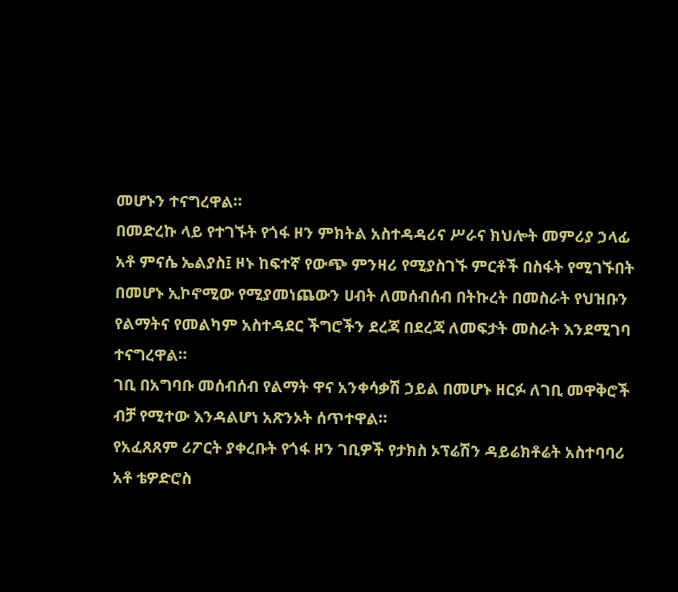መሆኑን ተናግረዋል።
በመድረኩ ላይ የተገኙት የጎፋ ዞን ምክትል አስተዳዳሪና ሥራና ክህሎት መምሪያ ኃላፊ አቶ ምናሴ ኤልያስ፤ ዞኑ ከፍተኛ የውጭ ምንዛሪ የሚያስገኙ ምርቶች በስፋት የሚገኙበት በመሆኑ ኢኮኖሚው የሚያመነጨውን ሀብት ለመሰብሰብ በትኩረት በመስራት የህዝቡን የልማትና የመልካም አስተዳደር ችግሮችን ደረጃ በደረጃ ለመፍታት መስራት እንደሚገባ ተናግረዋል።
ገቢ በአግባቡ መሰብሰብ የልማት ዋና አንቀሳቃሽ ኃይል በመሆኑ ዘርፉ ለገቢ መዋቅሮች ብቻ የሚተው እንዳልሆነ አጽንኦት ሰጥተዋል።
የአፈጸጸም ሪፖርት ያቀረቡት የጎፋ ዞን ገቢዎች የታክስ ኦፕሬሽን ዳይሬክቶሬት አስተባባሪ አቶ ቴዎድሮስ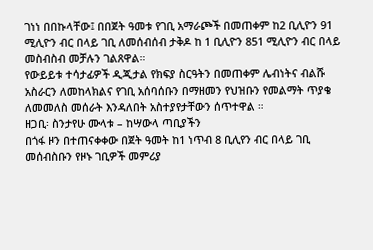ገነነ በበኩላቸው፤ በበጀት ዓመቱ የገቢ አማራጮች በመጠቀም ከ2 ቢሊዮን 91 ሚሊዮን ብር በላይ ገቢ ለመሰብሰብ ታቅዶ ከ 1 ቢሊዮን 851 ሚሊዮን ብር በላይ መስብስብ መቻሉን ገልጸዋል።
የውይይቱ ተሳታፊዎች ዲጂታል የክፍያ ስርዓትን በመጠቀም ሌብነትና ብልሹ አስራርን ለመከላክልና የገቢ አሰባሰቡን በማዘመን የህዝቡን የመልማት ጥያቄ ለመመለስ መሰራት እንዳለበት አስተያየታቸውን ሰጥተዋል ።
ዘጋቢ፡ ስንታየሁ ሙላቱ – ከሣውላ ጣቢያችን
በጎፋ ዞን በተጠናቀቀው በጀት ዓመት ከ1 ነጥብ 8 ቢሊየን ብር በላይ ገቢ መሰብስቡን የዞኑ ገቢዎች መምሪያ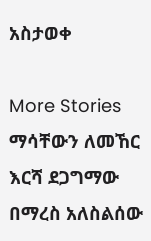አስታወቀ

More Stories
ማሳቸውን ለመኸር እርሻ ደጋግማው በማረስ አለስልሰው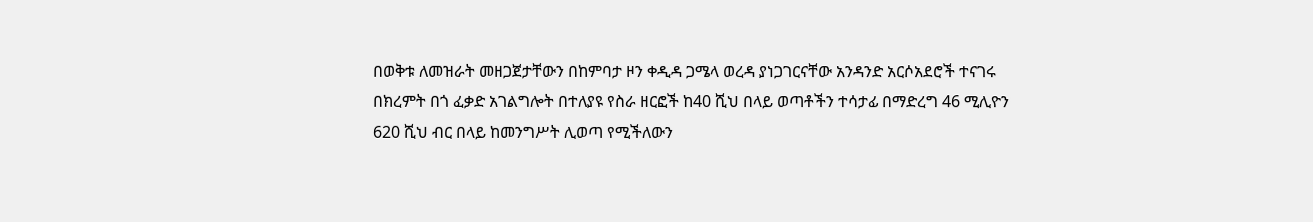በወቅቱ ለመዝራት መዘጋጀታቸውን በከምባታ ዞን ቀዲዳ ጋሜላ ወረዳ ያነጋገርናቸው አንዳንድ አርሶአደሮች ተናገሩ
በክረምት በጎ ፈቃድ አገልግሎት በተለያዩ የስራ ዘርፎች ከ40 ሺህ በላይ ወጣቶችን ተሳታፊ በማድረግ 46 ሚሊዮን 620 ሺህ ብር በላይ ከመንግሥት ሊወጣ የሚችለውን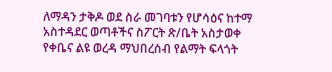ለማዳን ታቅዶ ወደ ስራ መገባቱን የሆሳዕና ከተማ አስተዳደር ወጣቶችና ስፖርት ጽ/ቤት አስታወቀ
የቀቤና ልዩ ወረዳ ማህበረሰብ የልማት ፍላጎት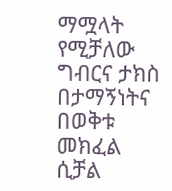ማሟላት የሚቻለው ግብርና ታክስ በታማኝነትና በወቅቱ መክፈል ሲቻል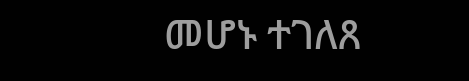መሆኑ ተገለጸ